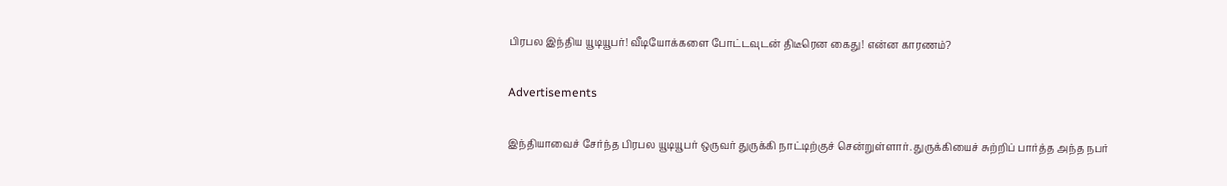பிரபல இந்திய யூடியூபர்! வீடியோக்களை போட்டவுடன் திடீரென கைது! என்ன காரணம்?

Advertisements

இந்தியாவைச் சேர்ந்த பிரபல யூடியூபர் ஒருவர் துருக்கி நாட்டிற்குச் சென்றுள்ளார். துருக்கியைச் சுற்றிப் பார்த்த அந்த நபர்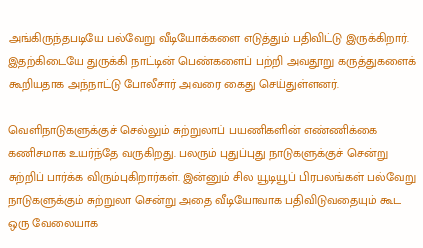அங்கிருந்தபடியே பல்வேறு வீடியோக்களை எடுத்தும் பதிவிட்டு இருக்கிறார். இதற்கிடையே துருக்கி நாட்டின் பெண்களைப் பற்றி அவதூறு கருத்துகளைக் கூறியதாக அந்நாட்டு போலீசார் அவரை கைது செய்துள்ளனர்.

வெளிநாடுகளுக்குச் செல்லும் சுற்றுலாப் பயணிகளின் எண்ணிக்கை கணிசமாக உயர்ந்தே வருகிறது. பலரும் புதுப்புது நாடுகளுக்குச் சென்று சுற்றிப் பார்க்க விரும்புகிறார்கள். இன்னும் சில யூடியூப் பிரபலங்கள் பல்வேறு நாடுகளுக்கும் சுற்றுலா சென்று அதை வீடியோவாக பதிவிடுவதையும் கூட ஒரு வேலையாக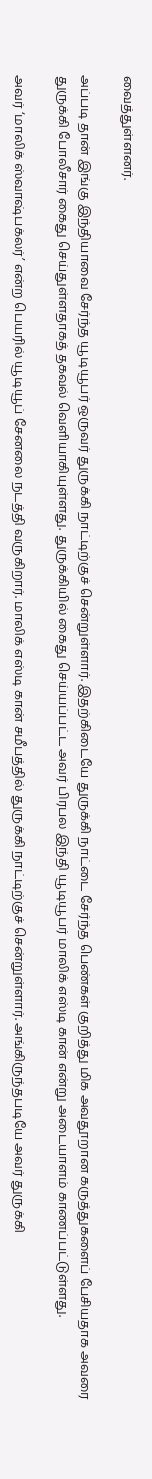வைத்துள்ளனர்.

அப்படி தான் இங்கு இந்தியாவை சேர்ந்த யூடியூபர் ஒருவர் துருக்கி நாட்டிற்குச் சென்றுள்ளார். இதற்கிடையே துருக்கி நாட்டை சேர்ந்த பெண்கள் குறித்து மிக அவதூறான கருத்துகளைப் பேசியதாக அவரை துருக்கி போலீசார் கைது செய்துள்ளதாகத் தகவல் வெளியாகியுள்ளது. துருக்கியில் கைது செய்யப்பட்ட அவர் பிரபல இந்தி யூடியூபர் மாலிக் எஸ்டி கான் என்று அடையாளம் காணப்பட்டுள்ளது.

அவர் ‘மாலிக் ஸ்வாஷ்பக்லர்’ என்ற பெயரில் யூடியூப் சேனலை நடத்தி வருகிறார். மாலிக் எஸ்டி கான் சமீபத்தில் துருக்கி நாட்டிற்குச் சென்றுள்ளார். அங்கிருந்தபடியே அவர் துருக்கி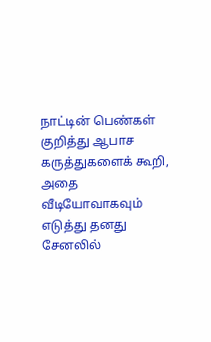நாட்டின் பெண்கள் குறித்து ஆபாச கருத்துகளைக் கூறி, அதை வீடியோவாகவும் எடுத்து தனது சேனலில்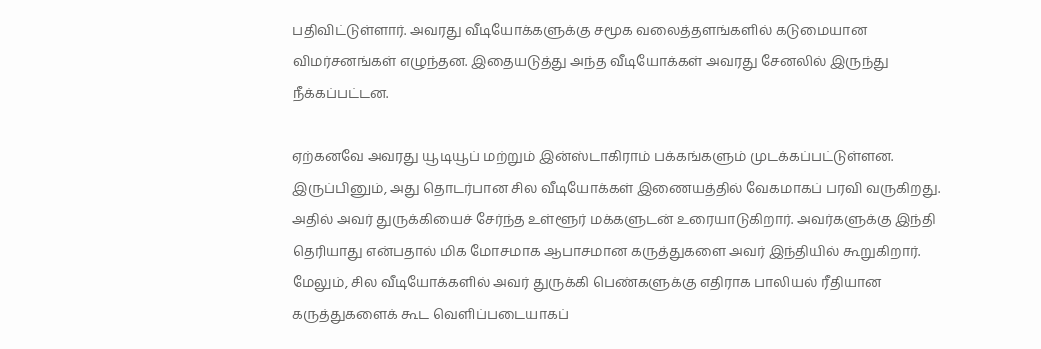பதிவிட்டுள்ளார். அவரது வீடியோக்களுக்கு சமூக வலைத்தளங்களில் கடுமையான விமர்சனங்கள் எழுந்தன. இதையடுத்து அந்த வீடியோக்கள் அவரது சேனலில் இருந்து நீக்கப்பட்டன.

ஏற்கனவே அவரது யூடியூப் மற்றும் இன்ஸ்டாகிராம் பக்கங்களும் முடக்கப்பட்டுள்ளன. இருப்பினும், அது தொடர்பான சில வீடியோக்கள் இணையத்தில் வேகமாகப் பரவி வருகிறது. அதில் அவர் துருக்கியைச் சேர்ந்த உள்ளூர் மக்களுடன் உரையாடுகிறார். அவர்களுக்கு இந்தி தெரியாது என்பதால் மிக மோசமாக ஆபாசமான கருத்துகளை அவர் இந்தியில் கூறுகிறார். மேலும், சில வீடியோக்களில் அவர் துருக்கி பெண்களுக்கு எதிராக பாலியல் ரீதியான கருத்துகளைக் கூட வெளிப்படையாகப்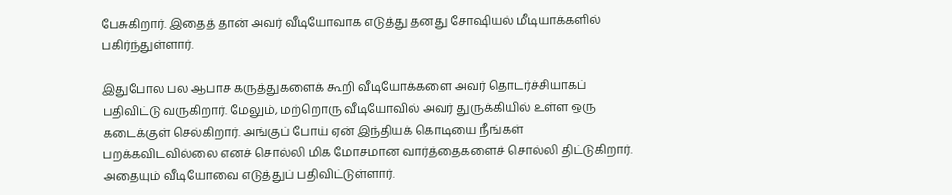பேசுகிறார். இதைத் தான் அவர் வீடியோவாக எடுத்து தனது சோஷியல் மீடியாக்களில் பகிர்ந்துள்ளார்.

இதுபோல பல ஆபாச கருத்துகளைக் கூறி வீடியோக்களை அவர் தொடர்ச்சியாகப் பதிவிட்டு வருகிறார். மேலும், மற்றொரு வீடியோவில் அவர் துருக்கியில் உள்ள ஒரு கடைக்குள் செல்கிறார். அங்குப் போய் ஏன் இந்தியக் கொடியை நீங்கள் பறக்கவிடவில்லை எனச் சொல்லி மிக மோசமான வார்த்தைகளைச் சொல்லி திட்டுகிறார். அதையும் வீடியோவை எடுத்துப் பதிவிட்டுள்ளார்.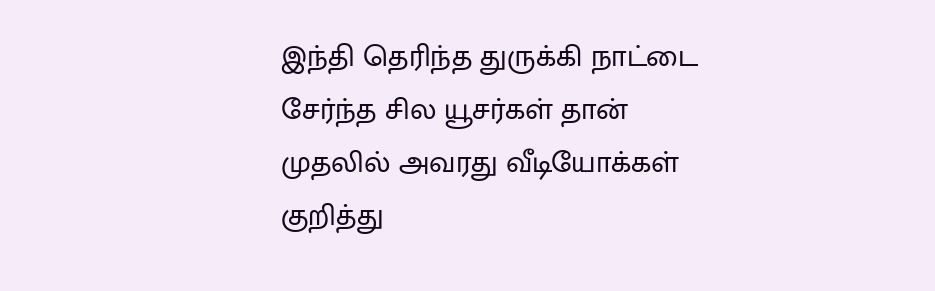இந்தி தெரிந்த துருக்கி நாட்டை சேர்ந்த சில யூசர்கள் தான் முதலில் அவரது வீடியோக்கள் குறித்து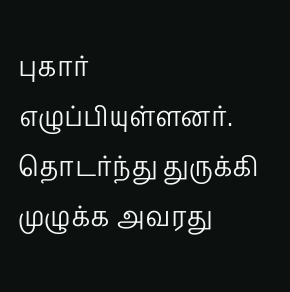புகார் எழுப்பியுள்ளனர். தொடர்ந்து துருக்கி முழுக்க அவரது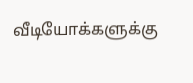வீடியோக்களுக்கு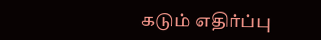கடும் எதிர்ப்பு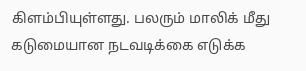கிளம்பியுள்ளது. பலரும் மாலிக் மீது கடுமையான நடவடிக்கை எடுக்க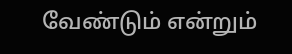வேண்டும் என்றும்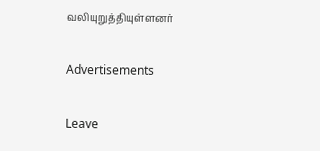வலியுறுத்தியுள்ளனர்

Advertisements

Leave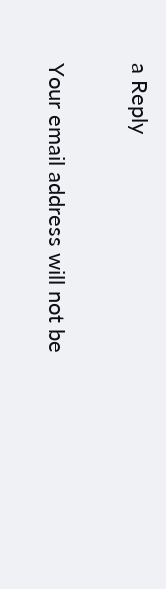a Reply

Your email address will not be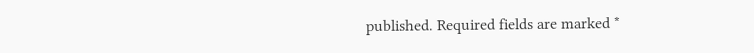published. Required fields are marked *